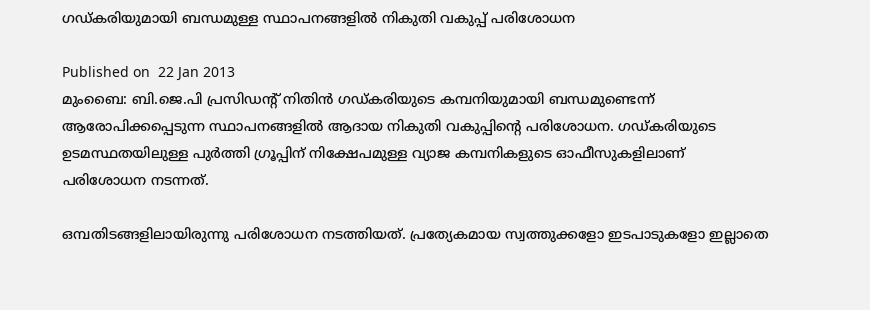ഗഡ്കരിയുമായി ബന്ധമുള്ള സ്ഥാപനങ്ങളില്‍ നികുതി വകുപ്പ് പരിശോധന

Published on  22 Jan 2013
മുംബൈ: ബി.ജെ.പി പ്രസിഡന്റ് നിതിന്‍ ഗഡ്കരിയുടെ കമ്പനിയുമായി ബന്ധമുണ്ടെന്ന് ആരോപിക്കപ്പെടുന്ന സ്ഥാപനങ്ങളില്‍ ആദായ നികുതി വകുപ്പിന്റെ പരിശോധന. ഗഡ്കരിയുടെ ഉടമസ്ഥതയിലുള്ള പുര്‍ത്തി ഗ്രൂപ്പിന് നിക്ഷേപമുള്ള വ്യാജ കമ്പനികളുടെ ഓഫീസുകളിലാണ് പരിശോധന നടന്നത്.

ഒമ്പതിടങ്ങളിലായിരുന്നു പരിശോധന നടത്തിയത്. പ്രത്യേകമായ സ്വത്തുക്കളോ ഇടപാടുകളോ ഇല്ലാതെ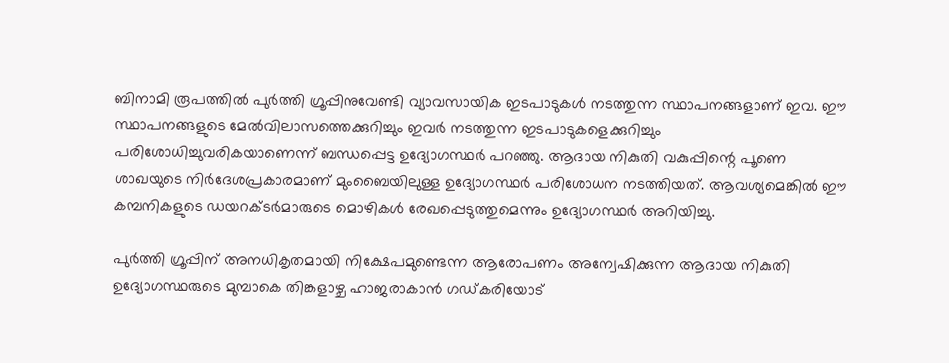ബിനാമി രൂപത്തില്‍ പുര്‍ത്തി ഗ്രൂപ്പിനുവേണ്ടി വ്യാവസായിക ഇടപാടുകള്‍ നടത്തുന്ന സ്ഥാപനങ്ങളാണ് ഇവ. ഈ സ്ഥാപനങ്ങളുടെ മേല്‍വിലാസത്തെക്കുറിച്ചും ഇവര്‍ നടത്തുന്ന ഇടപാടുകളെക്കുറിച്ചും പരിശോധിച്ചുവരികയാണെന്ന് ബന്ധപ്പെട്ട ഉദ്യോഗസ്ഥര്‍ പറഞ്ഞു. ആദായ നികുതി വകുപ്പിന്റെ പൂണെ ശാഖയുടെ നിര്‍ദേശപ്രകാരമാണ് മുംബൈയിലുള്ള ഉദ്യോഗസ്ഥര്‍ പരിശോധന നടത്തിയത്. ആവശ്യമെങ്കില്‍ ഈ കമ്പനികളുടെ ഡയറക്ടര്‍മാരുടെ മൊഴികള്‍ രേഖപ്പെടുത്തുമെന്നും ഉദ്യോഗസ്ഥര്‍ അറിയിച്ചു.

പുര്‍ത്തി ഗ്രൂപ്പിന് അനധികൃതമായി നിക്ഷേപമുണ്ടെന്ന ആരോപണം അന്വേഷിക്കുന്ന ആദായ നികുതി ഉദ്യോഗസ്ഥരുടെ മുമ്പാകെ തിങ്കളാഴ്ച ഹാജരാകാന്‍ ഗഡ്കരിയോട്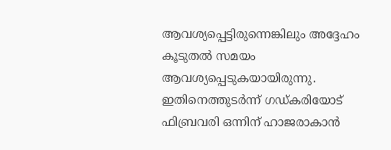ആവശ്യപ്പെട്ടിരുന്നെങ്കിലും അദ്ദേഹം കൂടുതല്‍ സമയം ആവശ്യപ്പെടുകയായിരുന്നു. ഇതിനെത്തുടര്‍ന്ന് ഗഡ്കരിയോട് ഫിബ്രവരി ഒന്നിന് ഹാജരാകാന്‍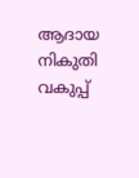ആദായ നികുതി വകുപ്പ്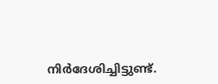നിര്‍ദേശിച്ചിട്ടുണ്ട്.